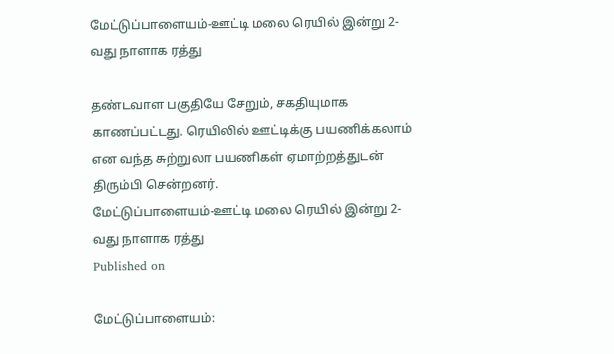மேட்டுப்பாளையம்-ஊட்டி மலை ரெயில் இன்று 2-வது நாளாக ரத்து

தண்டவாள பகுதியே சேறும், சகதியுமாக காணப்பட்டது. ரெயிலில் ஊட்டிக்கு பயணிக்கலாம் என வந்த சுற்றுலா பயணிகள் ஏமாற்றத்துடன் திரும்பி சென்றனர்.
மேட்டுப்பாளையம்-ஊட்டி மலை ரெயில் இன்று 2-வது நாளாக ரத்து
Published on

மேட்டுப்பாளையம்: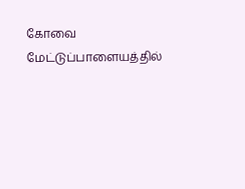கோவை மேட்டுப்பாளையத்தில்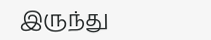இருந்து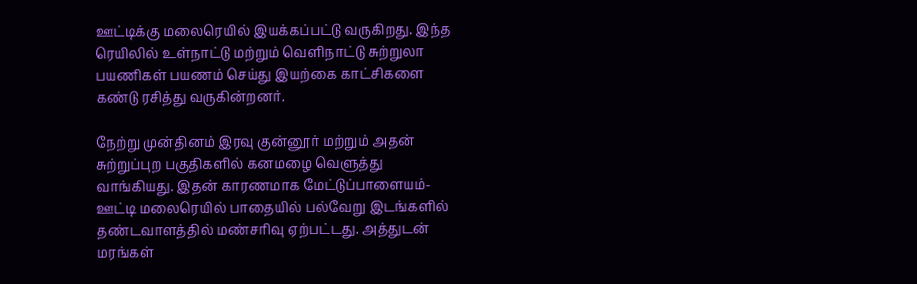ஊட்டிக்கு மலைரெயில் இயக்கப்பட்டு வருகிறது. இந்த ரெயிலில் உள்நாட்டு மற்றும் வெளிநாட்டு சுற்றுலா பயணிகள் பயணம் செய்து இயற்கை காட்சிகளை கண்டு ரசித்து வருகின்றனர்.

நேற்று முன்தினம் இரவு குன்னூர் மற்றும் அதன் சுற்றுப்புற பகுதிகளில் கனமழை வெளுத்து வாங்கியது. இதன் காரணமாக மேட்டுப்பாளையம்-ஊட்டி மலைரெயில் பாதையில் பல்வேறு இடங்களில் தண்டவாளத்தில் மண்சரிவு ஏற்பட்டது. அத்துடன் மரங்கள்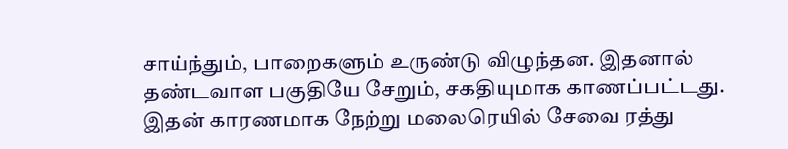சாய்ந்தும், பாறைகளும் உருண்டு விழுந்தன. இதனால் தண்டவாள பகுதியே சேறும், சகதியுமாக காணப்பட்டது. இதன் காரணமாக நேற்று மலைரெயில் சேவை ரத்து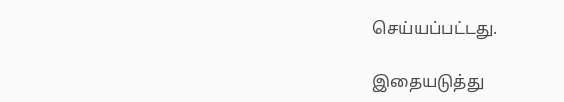செய்யப்பட்டது.

இதையடுத்து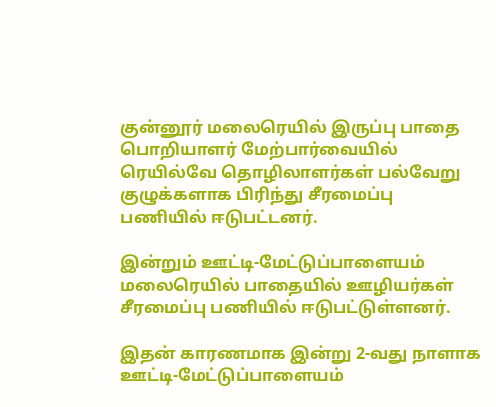குன்னூர் மலைரெயில் இருப்பு பாதை பொறியாளர் மேற்பார்வையில் ரெயில்வே தொழிலாளர்கள் பல்வேறு குழுக்களாக பிரிந்து சீரமைப்பு பணியில் ஈடுபட்டனர்.

இன்றும் ஊட்டி-மேட்டுப்பாளையம் மலைரெயில் பாதையில் ஊழியர்கள் சீரமைப்பு பணியில் ஈடுபட்டுள்ளனர்.

இதன் காரணமாக இன்று 2-வது நாளாக ஊட்டி-மேட்டுப்பாளையம்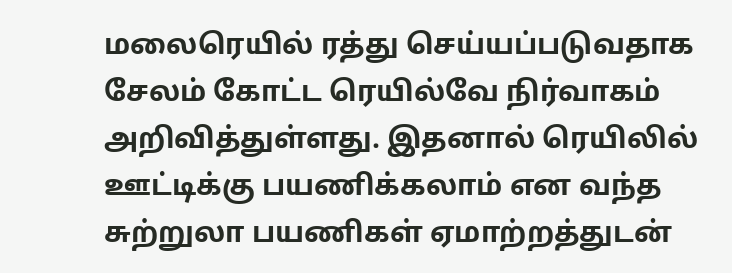மலைரெயில் ரத்து செய்யப்படுவதாக சேலம் கோட்ட ரெயில்வே நிர்வாகம் அறிவித்துள்ளது. இதனால் ரெயிலில் ஊட்டிக்கு பயணிக்கலாம் என வந்த சுற்றுலா பயணிகள் ஏமாற்றத்துடன்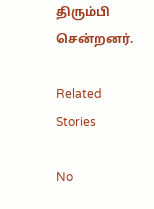திரும்பி சென்றனர்.

Related Stories

No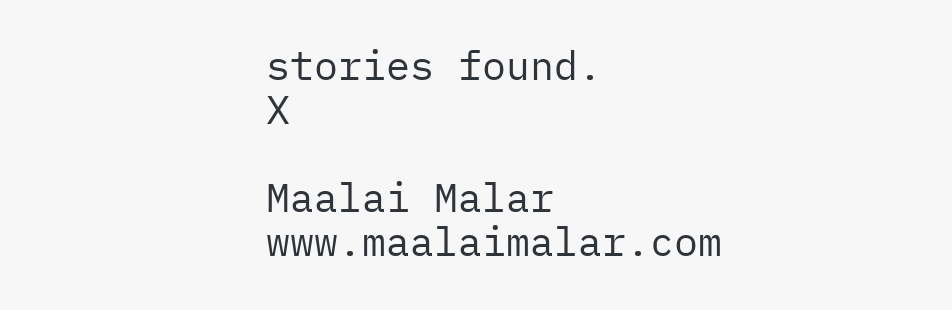stories found.
X

Maalai Malar
www.maalaimalar.com